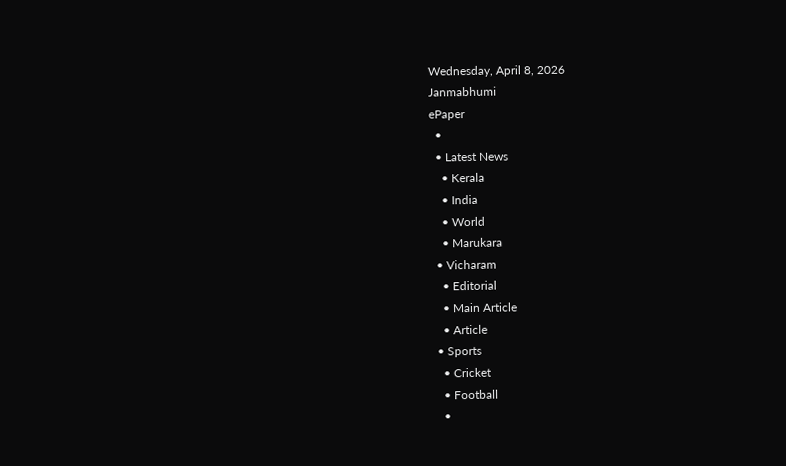Wednesday, April 8, 2026
Janmabhumi
ePaper
  •
  • Latest News
    • Kerala
    • India
    • World
    • Marukara
  • Vicharam
    • Editorial
    • Main Article
    • Article
  • Sports
    • Cricket
    • Football
    •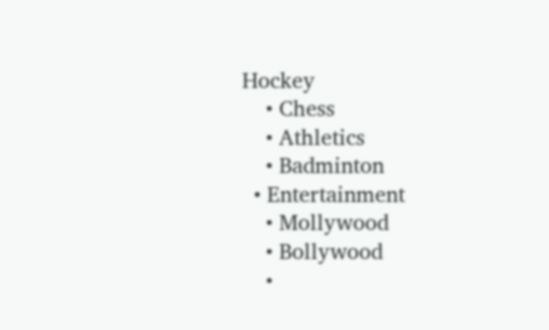Hockey
    • Chess
    • Athletics
    • Badminton
  • Entertainment
    • Mollywood
    • Bollywood
    •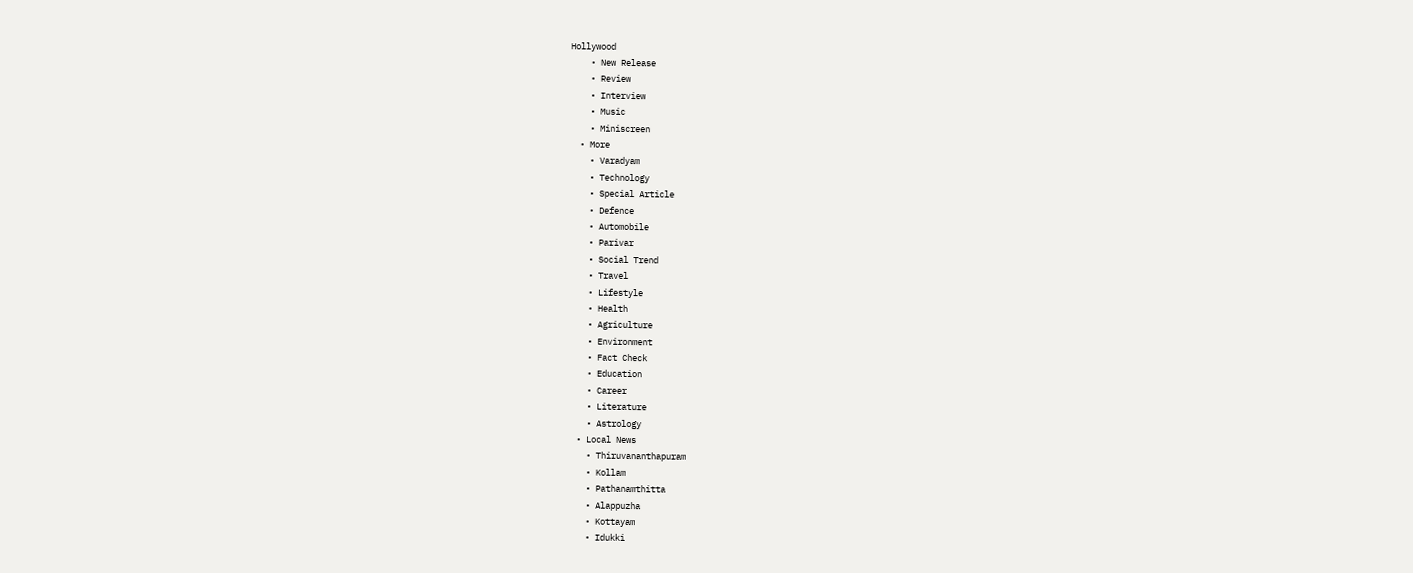Hollywood
    • New Release
    • Review
    • Interview
    • Music
    • Miniscreen
  • More
    • Varadyam
    • Technology
    • Special Article
    • Defence
    • Automobile
    • Parivar
    • Social Trend
    • Travel
    • Lifestyle
    • Health
    • Agriculture
    • Environment
    • Fact Check
    • Education
    • Career
    • Literature
    • Astrology
  • Local News
    • Thiruvananthapuram
    • Kollam
    • Pathanamthitta
    • Alappuzha
    • Kottayam
    • Idukki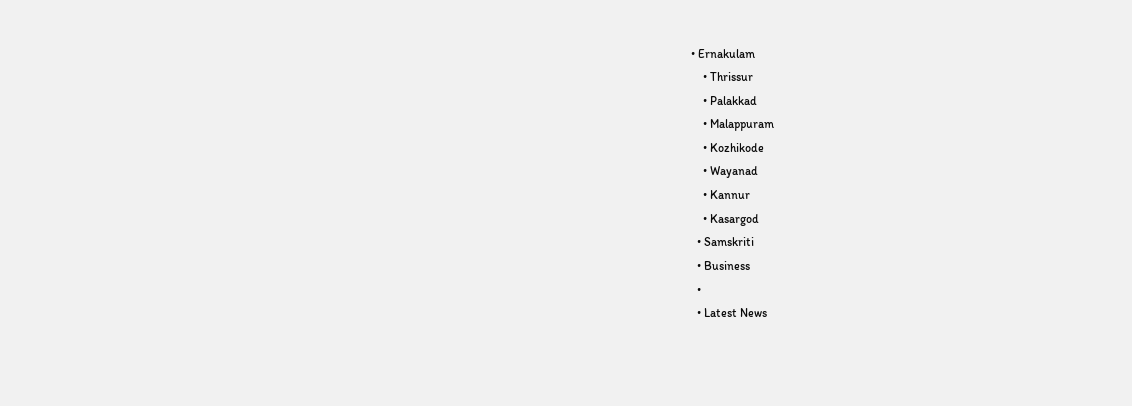• Ernakulam
    • Thrissur
    • Palakkad
    • Malappuram
    • Kozhikode
    • Wayanad
    • Kannur
    • Kasargod
  • Samskriti
  • Business
  •
  • Latest News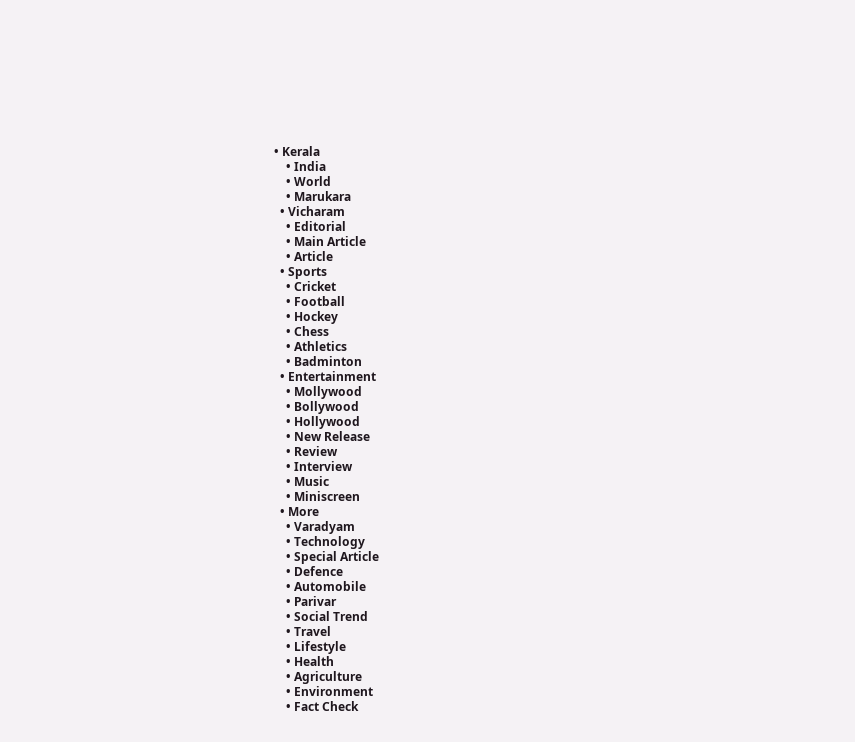• Kerala
    • India
    • World
    • Marukara
  • Vicharam
    • Editorial
    • Main Article
    • Article
  • Sports
    • Cricket
    • Football
    • Hockey
    • Chess
    • Athletics
    • Badminton
  • Entertainment
    • Mollywood
    • Bollywood
    • Hollywood
    • New Release
    • Review
    • Interview
    • Music
    • Miniscreen
  • More
    • Varadyam
    • Technology
    • Special Article
    • Defence
    • Automobile
    • Parivar
    • Social Trend
    • Travel
    • Lifestyle
    • Health
    • Agriculture
    • Environment
    • Fact Check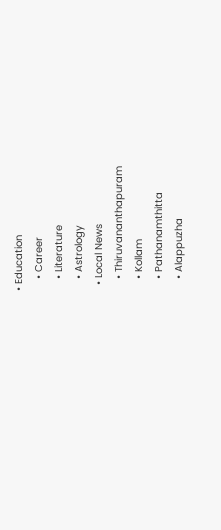• Education
    • Career
    • Literature
    • Astrology
  • Local News
    • Thiruvananthapuram
    • Kollam
    • Pathanamthitta
    • Alappuzha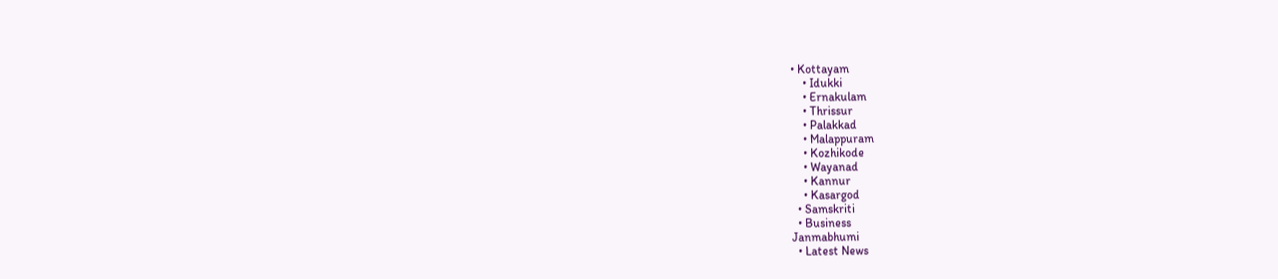• Kottayam
    • Idukki
    • Ernakulam
    • Thrissur
    • Palakkad
    • Malappuram
    • Kozhikode
    • Wayanad
    • Kannur
    • Kasargod
  • Samskriti
  • Business
Janmabhumi
  • Latest News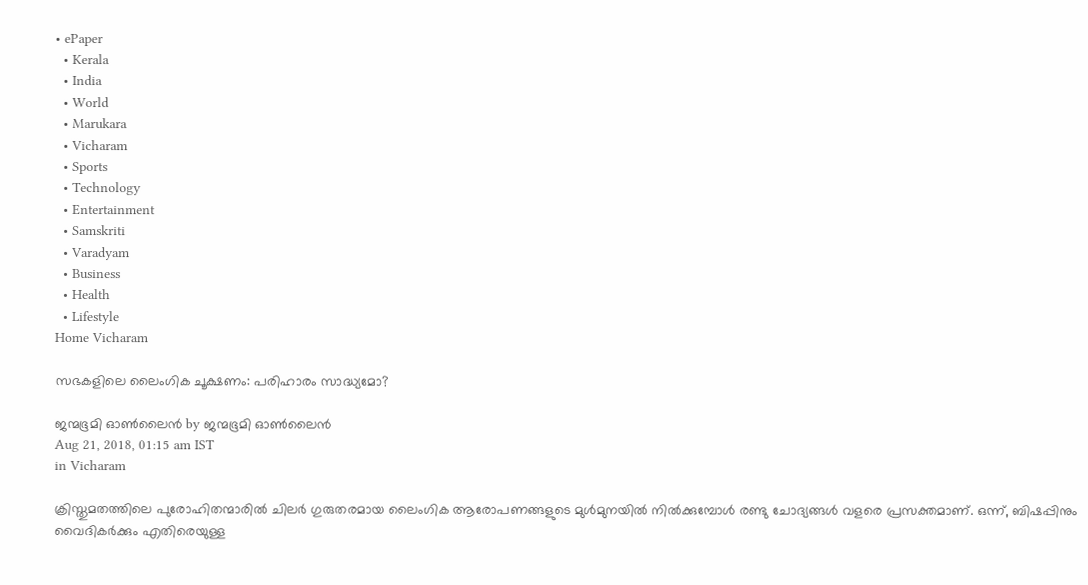• ePaper
  • Kerala
  • India
  • World
  • Marukara
  • Vicharam
  • Sports
  • Technology
  • Entertainment
  • Samskriti
  • Varadyam
  • Business
  • Health
  • Lifestyle
Home Vicharam

സഭകളിലെ ലൈംഗിക ചൂക്ഷണം: പരിഹാരം സാദ്ധ്യമോ?

ജന്മഭൂമി ഓണ്‍ലൈന്‍ by ജന്മഭൂമി ഓണ്‍ലൈന്‍
Aug 21, 2018, 01:15 am IST
in Vicharam

ക്രിസ്തുമതത്തിലെ പുരോഹിതന്മാരില്‍ ചിലര്‍ ഗുരുതരമായ ലൈംഗിക ആരോപണങ്ങളുടെ മുള്‍മുനയില്‍ നില്‍ക്കുമ്പോള്‍ രണ്ടു ചോദ്യങ്ങള്‍ വളരെ പ്രസക്തമാണ്. ഒന്ന്, ബിഷപ്പിനും വൈദികര്‍ക്കും എതിരെയുള്ള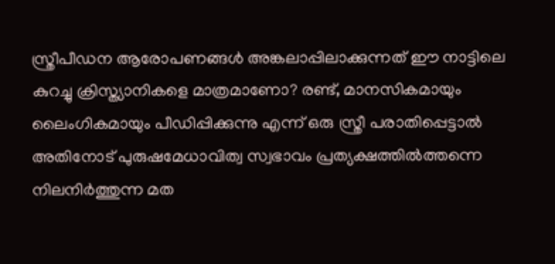സ്ത്രീപീഡന ആരോപണങ്ങള്‍ അങ്കലാപ്പിലാക്കുന്നത് ഈ നാട്ടിലെ കുറച്ചു ക്രിസ്ത്യാനികളെ മാത്രമാണോ? രണ്ട്, മാനസികമായും ലൈംഗികമായും പീഡിപ്പിക്കുന്നു എന്ന് ഒരു സ്ത്രീ പരാതിപ്പെട്ടാല്‍ അതിനോട് പുരുഷമേധാവിത്വ സ്വഭാവം പ്രത്യക്ഷത്തില്‍ത്തന്നെ നിലനിര്‍ത്തുന്ന മത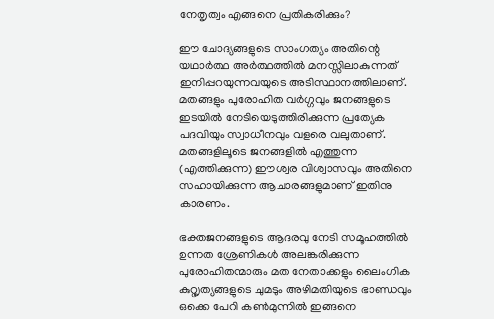നേതൃത്വം എങ്ങനെ പ്രതികരിക്കും?

ഈ ചോദ്യങ്ങളുടെ സാംഗത്യം അതിന്റെ യഥാര്‍ത്ഥ അര്‍ത്ഥത്തില്‍ മനസ്സിലാകുന്നത് ഇനിപ്പറയുന്നവയുടെ അടിസ്ഥാനത്തിലാണ്. മതങ്ങളും പുരോഹിത വര്‍ഗ്ഗവും ജനങ്ങളുടെ ഇടയില്‍ നേടിയെടുത്തിരിക്കുന്ന പ്രത്യേക പദവിയും സ്വാധീനവും വളരെ വലുതാണ്. മതങ്ങളിലൂടെ ജനങ്ങളില്‍ എത്തുന്ന (എത്തിക്കുന്ന) ഈശ്വര വിശ്വാസവും അതിനെ സഹായിക്കുന്ന ആചാരങ്ങളുമാണ് ഇതിനു കാരണം.

ഭക്തജനങ്ങളുടെ ആദരവു നേടി സമൂഹത്തില്‍ ഉന്നത ശ്രേണികള്‍ അലങ്കരിക്കുന്ന പുരോഹിതന്മാരും മത നേതാക്കളും ലൈംഗിക കുറ്റൃത്യങ്ങളുടെ ചുമടും അഴിമതിയുടെ ഭാണ്ഡവും ഒക്കെ പേറി കണ്‍മുന്നില്‍ ഇങ്ങനെ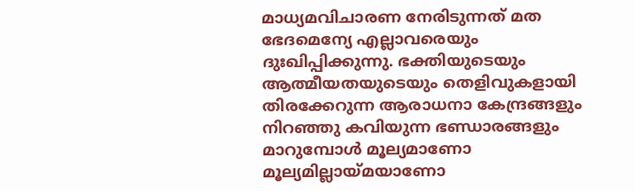മാധ്യമവിചാരണ നേരിടുന്നത് മത ഭേദമെന്യേ എല്ലാവരെയും ദുഃഖിപ്പിക്കുന്നു. ഭക്തിയുടെയും ആത്മീയതയുടെയും തെളിവുകളായി തിരക്കേറുന്ന ആരാധനാ കേന്ദ്രങ്ങളും നിറഞ്ഞു കവിയുന്ന ഭണ്ഡാരങ്ങളും മാറുമ്പോള്‍ മൂല്യമാണോ മൂല്യമില്ലായ്‌മയാണോ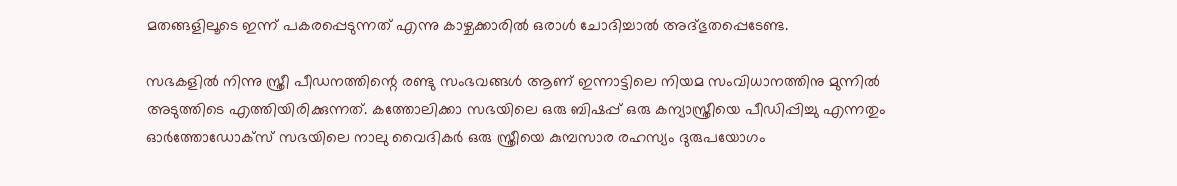മതങ്ങളിലൂടെ ഇന്ന് പകരപ്പെടുന്നത് എന്നു കാഴ്ചക്കാരില്‍ ഒരാള്‍ ചോദിച്ചാല്‍ അദ്ഭുതപ്പെടേണ്ട.

സഭകളില്‍ നിന്നു സ്ത്രീ പീഡനത്തിന്റെ രണ്ടു സംഭവങ്ങള്‍ ആണ് ഇന്നാട്ടിലെ നിയമ സംവിധാനത്തിനു മുന്നില്‍ അടുത്തിടെ എത്തിയിരിക്കുന്നത്. കത്തോലിക്കാ സഭയിലെ ഒരു ബിഷപ്പ് ഒരു കന്യാസ്ത്രീയെ പീഡിപ്പിച്ചു എന്നതും ഓര്‍ത്തോഡോക്‌സ് സഭയിലെ നാലു വൈദികര്‍ ഒരു സ്ത്രീയെ കുമ്പസാര രഹസ്യം ദുരുപയോഗം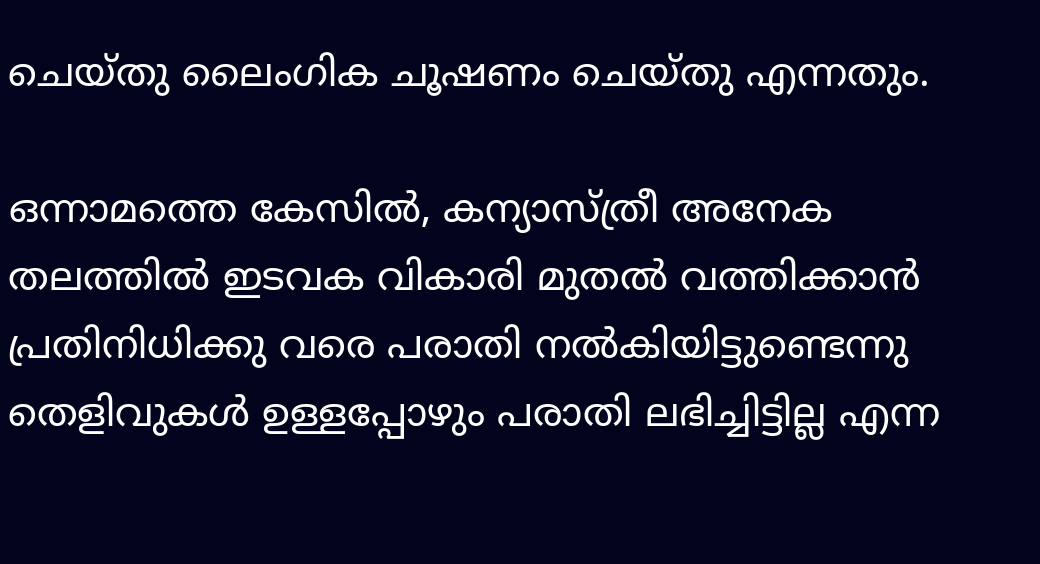ചെയ്തു ലൈംഗിക ചൂഷണം ചെയ്തു എന്നതും.

ഒന്നാമത്തെ കേസില്‍, കന്യാസ്ത്രീ അനേക തലത്തില്‍ ഇടവക വികാരി മുതല്‍ വത്തിക്കാന്‍ പ്രതിനിധിക്കു വരെ പരാതി നല്‍കിയിട്ടുണ്ടെന്നു തെളിവുകള്‍ ഉള്ളപ്പോഴും പരാതി ലഭിച്ചിട്ടില്ല എന്ന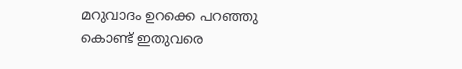മറുവാദം ഉറക്കെ പറഞ്ഞു കൊണ്ട് ഇതുവരെ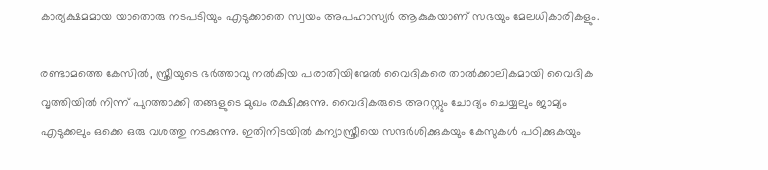കാര്യക്ഷമമായ യാതൊരു നടപടിയും എടുക്കാതെ സ്വയം അപഹാസ്യര്‍ ആകുകയാണ് സഭയും മേലധികാരികളും.

രണ്ടാമത്തെ കേസില്‍, സ്ത്രീയുടെ ഭര്‍ത്താവു നല്‍കിയ പരാതിയിന്മേല്‍ വൈദികരെ താല്‍ക്കാലികമായി വൈദിക വൃത്തിയില്‍ നിന്ന് പുറത്താക്കി തങ്ങളുടെ മുഖം രക്ഷിക്കുന്നു. വൈദികരുടെ അറസ്റ്റും ചോദ്യം ചെയ്യലും ജാമ്യം എടുക്കലും ഒക്കെ ഒരു വശത്തു നടക്കുന്നു. ഇതിനിടയില്‍ കന്യാസ്ത്രീയെ സന്ദര്‍ശിക്കുകയും കേസുകള്‍ പഠിക്കുകയും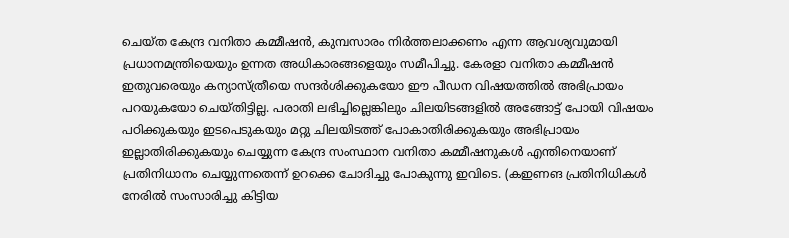ചെയ്ത കേന്ദ്ര വനിതാ കമ്മീഷന്‍, കുമ്പസാരം നിര്‍ത്തലാക്കണം എന്ന ആവശ്യവുമായി പ്രധാനമന്ത്രിയെയും ഉന്നത അധികാരങ്ങളെയും സമീപിച്ചു. കേരളാ വനിതാ കമ്മീഷന്‍ ഇതുവരെയും കന്യാസ്ത്രീയെ സന്ദര്‍ശിക്കുകയോ ഈ പീഡന വിഷയത്തില്‍ അഭിപ്രായം പറയുകയോ ചെയ്തിട്ടില്ല. പരാതി ലഭിച്ചില്ലെങ്കിലും ചിലയിടങ്ങളില്‍ അങ്ങോട്ട് പോയി വിഷയം പഠിക്കുകയും ഇടപെടുകയും മറ്റു ചിലയിടത്ത് പോകാതിരിക്കുകയും അഭിപ്രായം ഇല്ലാതിരിക്കുകയും ചെയ്യുന്ന കേന്ദ്ര സംസ്ഥാന വനിതാ കമ്മീഷനുകള്‍ എന്തിനെയാണ് പ്രതിനിധാനം ചെയ്യുന്നതെന്ന് ഉറക്കെ ചോദിച്ചു പോകുന്നു ഇവിടെ. (കഇണങ പ്രതിനിധികള്‍ നേരില്‍ സംസാരിച്ചു കിട്ടിയ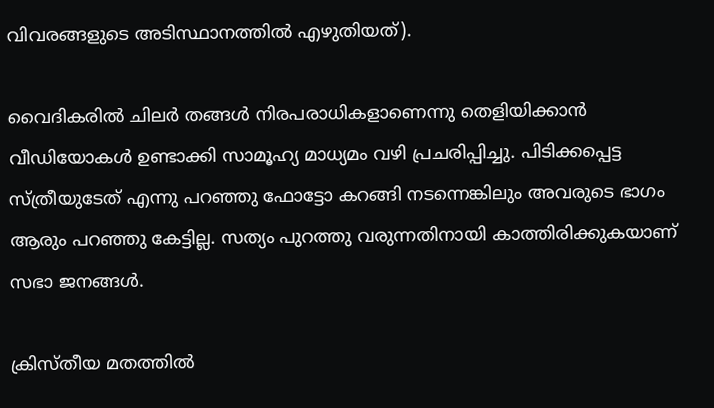വിവരങ്ങളുടെ അടിസ്ഥാനത്തില്‍ എഴുതിയത്).

വൈദികരില്‍ ചിലര്‍ തങ്ങള്‍ നിരപരാധികളാണെന്നു തെളിയിക്കാന്‍ വീഡിയോകള്‍ ഉണ്ടാക്കി സാമൂഹ്യ മാധ്യമം വഴി പ്രചരിപ്പിച്ചു. പിടിക്കപ്പെട്ട സ്ത്രീയുടേത് എന്നു പറഞ്ഞു ഫോട്ടോ കറങ്ങി നടന്നെങ്കിലും അവരുടെ ഭാഗം ആരും പറഞ്ഞു കേട്ടില്ല. സത്യം പുറത്തു വരുന്നതിനായി കാത്തിരിക്കുകയാണ് സഭാ ജനങ്ങള്‍.

ക്രിസ്തീയ മതത്തില്‍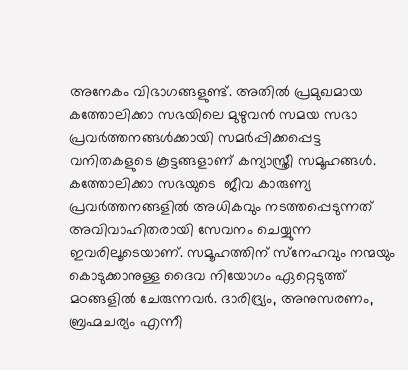അനേകം വിഭാഗങ്ങളുണ്ട്. അതില്‍ പ്രമുഖമായ കത്തോലിക്കാ സഭയിലെ മുഴുവന്‍ സമയ സഭാ പ്രവര്‍ത്തനങ്ങള്‍ക്കായി സമര്‍പ്പിക്കപ്പെട്ട വനിതകളുടെ കൂട്ടങ്ങളാണ് കന്യാസ്ത്രീ സമൂഹങ്ങള്‍. കത്തോലിക്കാ സഭയുടെ  ജീവ കാരുണ്യ പ്രവര്‍ത്തനങ്ങളില്‍ അധികവും നടത്തപ്പെടുന്നത് അവിവാഹിതരായി സേവനം ചെയ്യുന്ന ഇവരിലൂടെയാണ്. സമൂഹത്തിന് സ്‌നേഹവും നന്മയും കൊടുക്കാനുള്ള ദൈവ നിയോഗം ഏറ്റെടുത്ത് മഠങ്ങളില്‍ ചേരുന്നവര്‍. ദാരിദ്ര്യം, അനുസരണം, ബ്രഹ്മചര്യം എന്നീ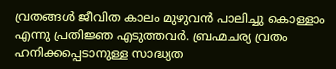വ്രതങ്ങള്‍ ജീവിത കാലം മുഴുവന്‍ പാലിച്ചു കൊള്ളാം എന്നു പ്രതിജ്ഞ എടുത്തവര്‍. ബ്രഹ്മചര്യ വ്രതം ഹനിക്കപ്പെടാനുള്ള സാദ്ധ്യത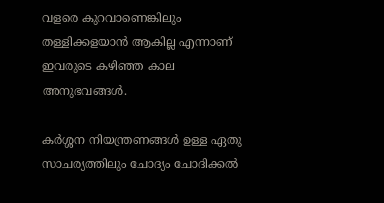വളരെ കുറവാണെങ്കിലും തള്ളിക്കളയാന്‍ ആകില്ല എന്നാണ് ഇവരുടെ കഴിഞ്ഞ കാല അനുഭവങ്ങള്‍.

കര്‍ശ്ശന നിയന്ത്രണങ്ങള്‍ ഉള്ള ഏതു സാചര്യത്തിലും ചോദ്യം ചോദിക്കല്‍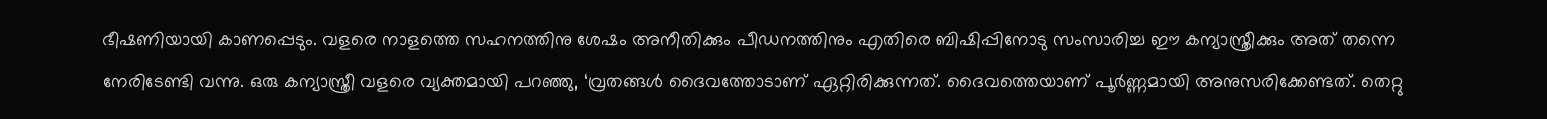ഭീഷണിയായി കാണപ്പെടും. വളരെ നാളത്തെ സഹനത്തിനു ശേഷം അനീതിക്കും പീഡനത്തിനും എതിരെ ബിഷിപ്പിനോടു സംസാരിച്ച ഈ കന്യാസ്ത്രീക്കും അത് തന്നെ നേരിടേണ്ടി വന്നു. ഒരു കന്യാസ്ത്രീ വളരെ വ്യക്തമായി പറഞ്ഞു, ‘വ്രതങ്ങള്‍ ദൈവത്തോടാണ് ഏറ്റിരിക്കുന്നത്. ദൈവത്തെയാണ് പൂര്‍ണ്ണമായി അനുസരിക്കേണ്ടത്. തെറ്റു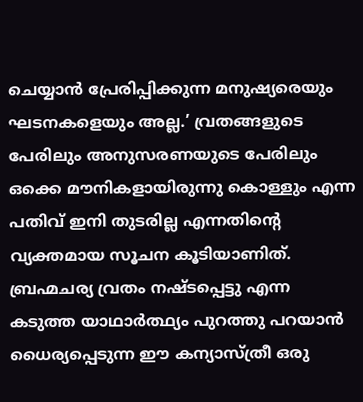ചെയ്യാന്‍ പ്രേരിപ്പിക്കുന്ന മനുഷ്യരെയും ഘടനകളെയും അല്ല.’ വ്രതങ്ങളുടെ പേരിലും അനുസരണയുടെ പേരിലും ഒക്കെ മൗനികളായിരുന്നു കൊള്ളും എന്ന പതിവ് ഇനി തുടരില്ല എന്നതിന്റെ വ്യക്തമായ സൂചന കൂടിയാണിത്. ബ്രഹ്മചര്യ വ്രതം നഷ്ടപ്പെട്ടു എന്ന കടുത്ത യാഥാര്‍ത്ഥ്യം പുറത്തു പറയാന്‍ ധൈര്യപ്പെടുന്ന ഈ കന്യാസ്ത്രീ ഒരു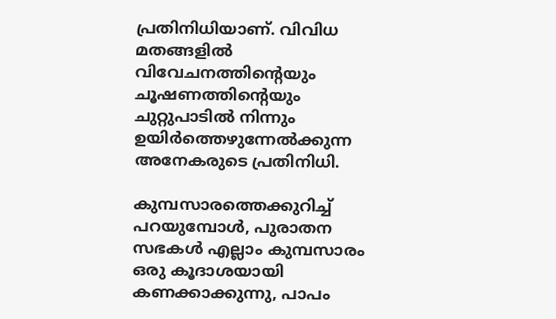പ്രതിനിധിയാണ്. വിവിധ മതങ്ങളില്‍ വിവേചനത്തിന്റെയും ചൂഷണത്തിന്റെയും ചുറ്റുപാടില്‍ നിന്നും ഉയിര്‍ത്തെഴുന്നേല്‍ക്കുന്ന അനേകരുടെ പ്രതിനിധി.

കുമ്പസാരത്തെക്കുറിച്ച് പറയുമ്പോള്‍, പുരാതന സഭകള്‍ എല്ലാം കുമ്പസാരം ഒരു കൂദാശയായി കണക്കാക്കുന്നു, പാപം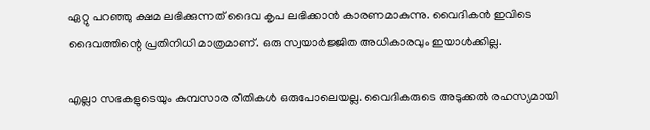ഏറ്റു പറഞ്ഞു ക്ഷമ ലഭിക്കുന്നത് ദൈവ കൃപ ലഭിക്കാന്‍ കാരണമാകുന്നു. വൈദികന്‍ ഇവിടെ ദൈവത്തിന്റെ പ്രതിനിധി മാത്രമാണ്. ഒരു സ്വയാര്‍ജ്ജിത അധികാരവും ഇയാള്‍ക്കില്ല.

എല്ലാ സഭകളുടെയും കുമ്പസാര രീതികള്‍ ഒരുപോലെയല്ല. വൈദികരുടെ അടുക്കല്‍ രഹസ്യമായി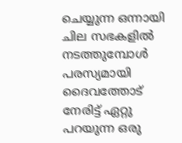ചെയ്യുന്ന ഒന്നായി ചില സഭകളില്‍ നടത്തുമ്പോള്‍ പരസ്യമായി ദൈവത്തോട് നേരിട്ട് ഏറ്റു പറയുന്ന ഒരു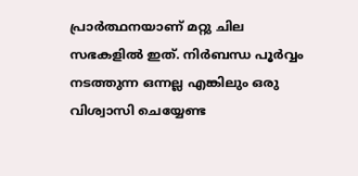പ്രാര്‍ത്ഥനയാണ് മറ്റു ചില സഭകളില്‍ ഇത്. നിര്‍ബന്ധ പൂര്‍വ്വം നടത്തുന്ന ഒന്നല്ല എങ്കിലും ഒരു വിശ്വാസി ചെയ്യേണ്ട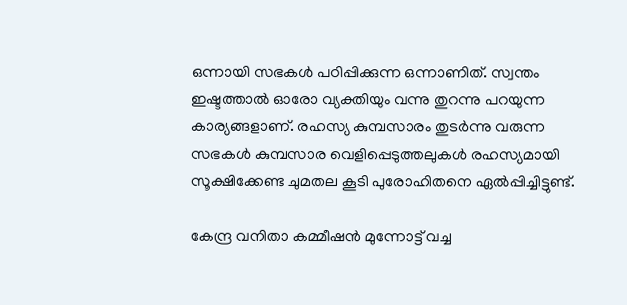ഒന്നായി സഭകള്‍ പഠിപ്പിക്കുന്ന ഒന്നാണിത്. സ്വന്തം ഇഷ്ടത്താല്‍ ഓരോ വ്യക്തിയും വന്നു തുറന്നു പറയുന്ന കാര്യങ്ങളാണ്. രഹസ്യ കുമ്പസാരം തുടര്‍ന്നു വരുന്ന സഭകള്‍ കുമ്പസാര വെളിപ്പെടുത്തലുകള്‍ രഹസ്യമായി സൂക്ഷിക്കേണ്ട ചുമതല കൂടി പുരോഹിതനെ ഏല്‍പ്പിച്ചിട്ടുണ്ട്.

കേന്ദ്ര വനിതാ കമ്മീഷന്‍ മുന്നോട്ട് വച്ച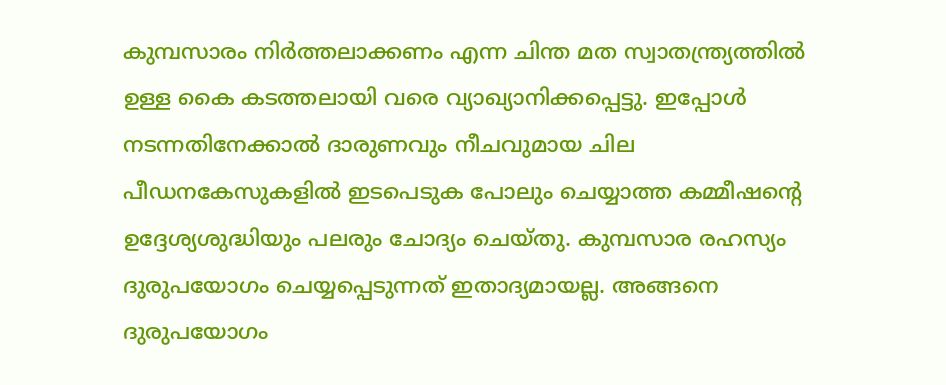കുമ്പസാരം നിര്‍ത്തലാക്കണം എന്ന ചിന്ത മത സ്വാതന്ത്ര്യത്തില്‍ ഉള്ള കൈ കടത്തലായി വരെ വ്യാഖ്യാനിക്കപ്പെട്ടു. ഇപ്പോള്‍ നടന്നതിനേക്കാല്‍ ദാരുണവും നീചവുമായ ചില പീഡനകേസുകളില്‍ ഇടപെടുക പോലും ചെയ്യാത്ത കമ്മീഷന്റെ ഉദ്ദേശ്യശുദ്ധിയും പലരും ചോദ്യം ചെയ്തു. കുമ്പസാര രഹസ്യം ദുരുപയോഗം ചെയ്യപ്പെടുന്നത് ഇതാദ്യമായല്ല. അങ്ങനെ ദുരുപയോഗം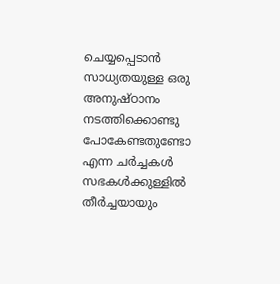ചെയ്യപ്പെടാന്‍ സാധ്യതയുള്ള ഒരു അനുഷ്ഠാനം നടത്തിക്കൊണ്ടു പോകേണ്ടതുണ്ടോ എന്ന ചര്‍ച്ചകള്‍ സഭകള്‍ക്കുള്ളില്‍ തീര്‍ച്ചയായും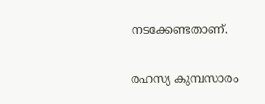നടക്കേണ്ടതാണ്.

രഹസ്യ കുമ്പസാരം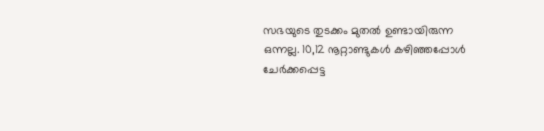സഭയുടെ തുടക്കം മുതല്‍ ഉണ്ടായിരുന്ന ഒന്നല്ല. 10,12 നൂറ്റാണ്ടുകള്‍ കഴിഞ്ഞപ്പോള്‍ ചേര്‍ക്കപ്പെട്ട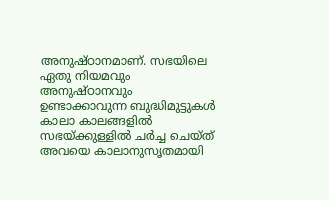അനുഷ്ഠാനമാണ്. സഭയിലെ ഏതു നിയമവും അനുഷ്ഠാനവും ഉണ്ടാക്കാവുന്ന ബുദ്ധിമുട്ടുകള്‍ കാലാ കാലങ്ങളില്‍ സഭയ്‌ക്കുള്ളില്‍ ചര്‍ച്ച ചെയ്ത് അവയെ കാലാനുസൃതമായി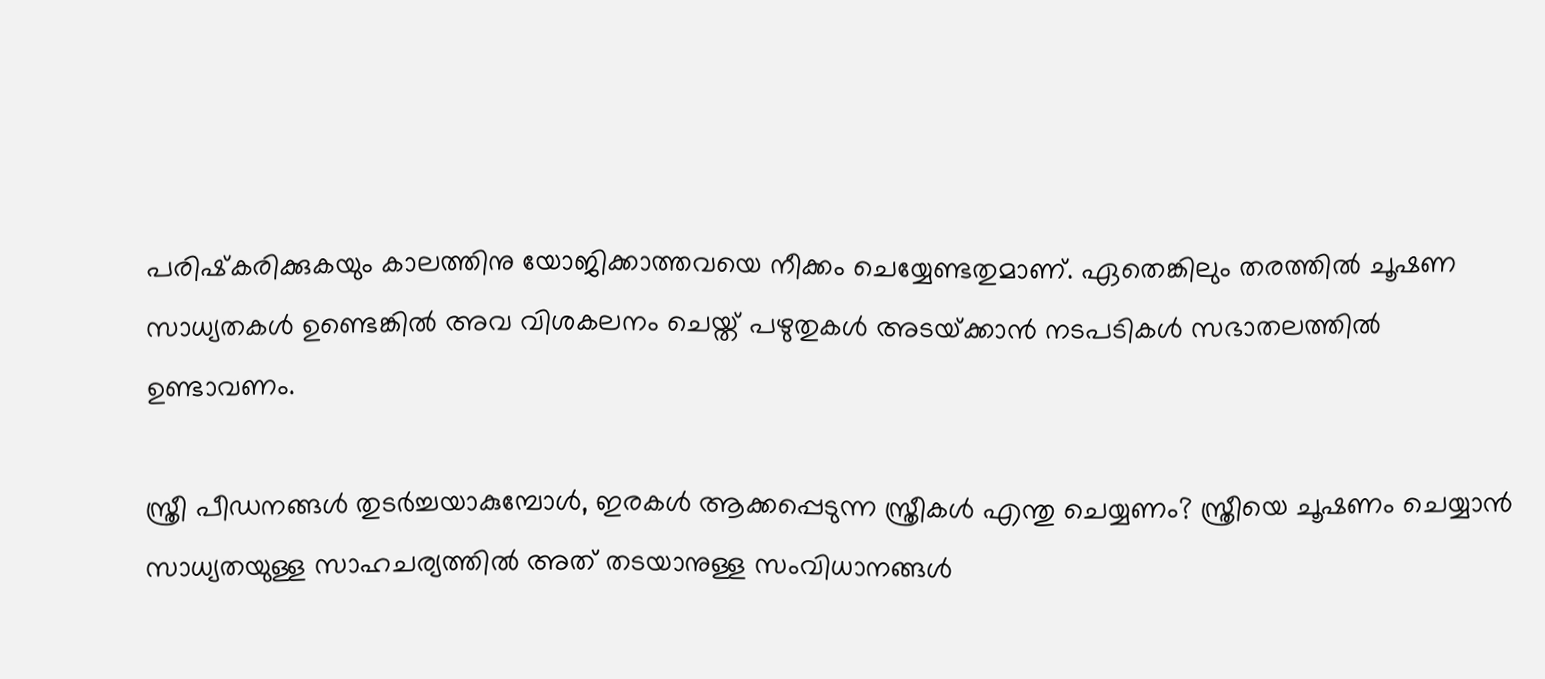പരിഷ്‌കരിക്കുകയും കാലത്തിനു യോജിക്കാത്തവയെ നീക്കം ചെയ്യേണ്ടതുമാണ്. ഏതെങ്കിലും തരത്തില്‍ ചൂഷണ സാധ്യതകള്‍ ഉണ്ടെങ്കില്‍ അവ വിശകലനം ചെയ്ത് പഴുതുകള്‍ അടയ്‌ക്കാന്‍ നടപടികള്‍ സഭാതലത്തില്‍ ഉണ്ടാവണം.

സ്ത്രീ പീഡനങ്ങള്‍ തുടര്‍ച്ചയാകുമ്പോള്‍, ഇരകള്‍ ആക്കപ്പെടുന്ന സ്ത്രീകള്‍ എന്തു ചെയ്യണം? സ്ത്രീയെ ചൂഷണം ചെയ്യാന്‍ സാധ്യതയുള്ള സാഹചര്യത്തില്‍ അത് തടയാനുള്ള സംവിധാനങ്ങള്‍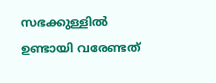സഭക്കുള്ളില്‍ ഉണ്ടായി വരേണ്ടത്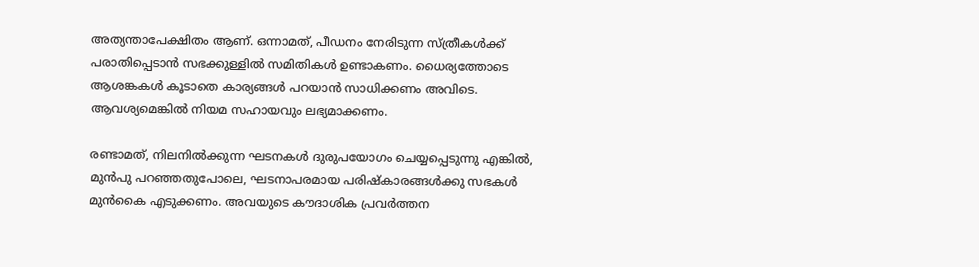അത്യന്താപേക്ഷിതം ആണ്. ഒന്നാമത്, പീഡനം നേരിടുന്ന സ്ത്രീകള്‍ക്ക് പരാതിപ്പെടാന്‍ സഭക്കുള്ളില്‍ സമിതികള്‍ ഉണ്ടാകണം. ധൈര്യത്തോടെ ആശങ്കകള്‍ കൂടാതെ കാര്യങ്ങള്‍ പറയാന്‍ സാധിക്കണം അവിടെ. ആവശ്യമെങ്കില്‍ നിയമ സഹായവും ലഭ്യമാക്കണം.

രണ്ടാമത്, നിലനില്‍ക്കുന്ന ഘടനകള്‍ ദുരുപയോഗം ചെയ്യപ്പെടുന്നു എങ്കില്‍, മുന്‍പു പറഞ്ഞതുപോലെ, ഘടനാപരമായ പരിഷ്‌കാരങ്ങള്‍ക്കു സഭകള്‍ മുന്‍കൈ എടുക്കണം. അവയുടെ കൗദാശിക പ്രവര്‍ത്തന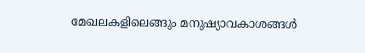മേഖലകളിലെങ്ങും മനുഷ്യാവകാശങ്ങള്‍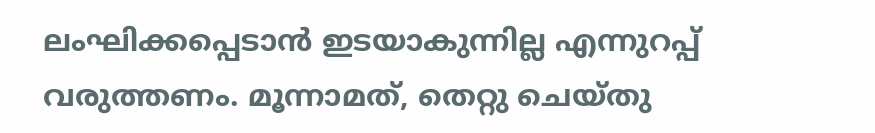ലംഘിക്കപ്പെടാന്‍ ഇടയാകുന്നില്ല എന്നുറപ്പ് വരുത്തണം. മൂന്നാമത്, തെറ്റു ചെയ്തു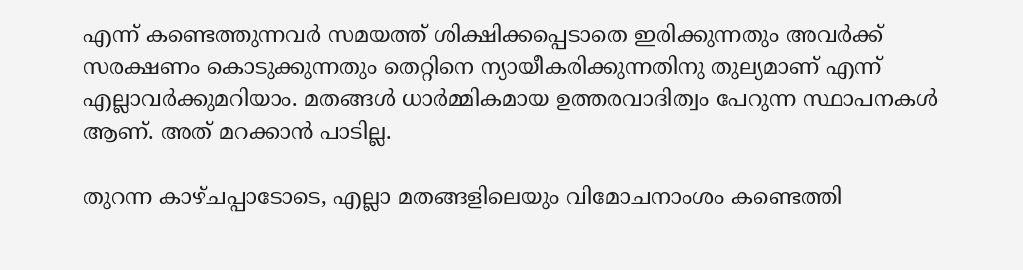എന്ന് കണ്ടെത്തുന്നവര്‍ സമയത്ത് ശിക്ഷിക്കപ്പെടാതെ ഇരിക്കുന്നതും അവര്‍ക്ക് സരക്ഷണം കൊടുക്കുന്നതും തെറ്റിനെ ന്യായീകരിക്കുന്നതിനു തുല്യമാണ് എന്ന് എല്ലാവര്‍ക്കുമറിയാം. മതങ്ങള്‍ ധാര്‍മ്മികമായ ഉത്തരവാദിത്വം പേറുന്ന സ്ഥാപനകള്‍ ആണ്. അത് മറക്കാന്‍ പാടില്ല.

തുറന്ന കാഴ്ചപ്പാടോടെ, എല്ലാ മതങ്ങളിലെയും വിമോചനാംശം കണ്ടെത്തി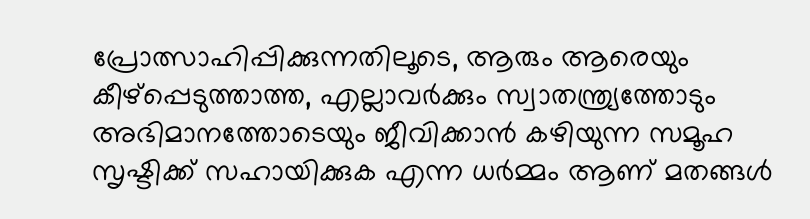പ്രോത്സാഹിപ്പിക്കുന്നതിലൂടെ, ആരും ആരെയും കീഴ്‌പ്പെടുത്താത്ത, എല്ലാവര്‍ക്കും സ്വാതന്ത്ര്യത്തോടും അഭിമാനത്തോടെയും ജീവിക്കാന്‍ കഴിയുന്ന സമൂഹ സൃഷ്ടിക്ക് സഹായിക്കുക എന്ന ധര്‍മ്മം ആണ് മതങ്ങള്‍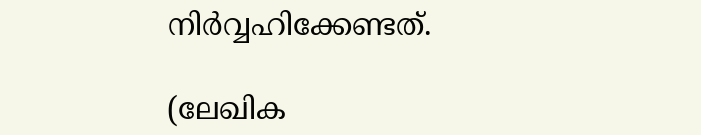നിര്‍വ്വഹിക്കേണ്ടത്.

(ലേഖിക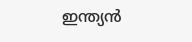ഇന്ത്യന്‍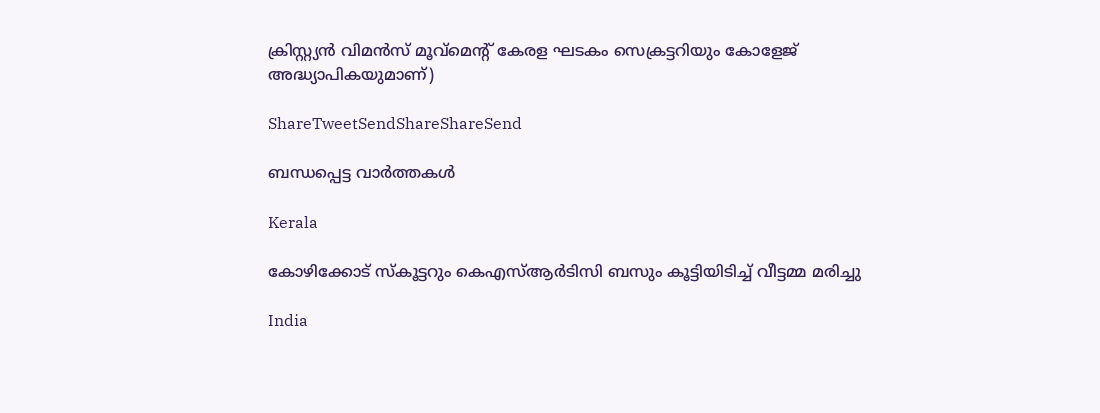ക്രിസ്റ്റ്യന്‍ വിമന്‍സ് മൂവ്‌മെന്റ് കേരള ഘടകം സെക്രട്ടറിയും കോളേജ് അദ്ധ്യാപികയുമാണ്)

ShareTweetSendShareShareSend

ബന്ധപ്പെട്ട വാര്‍ത്തകള്‍

Kerala

കോഴിക്കോട് സ്‌കൂട്ടറും കെഎസ്ആര്‍ടിസി ബസും കൂട്ടിയിടിച്ച് വീട്ടമ്മ മരിച്ചു

India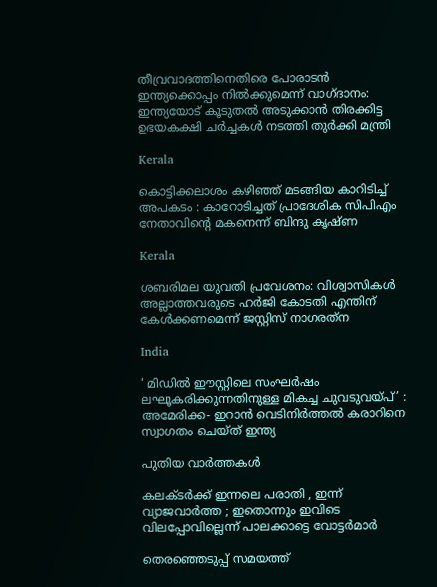തീവ്രവാദത്തിനെതിരെ പോരാടൻ ഇന്ത്യക്കൊപ്പം നിൽക്കുമെന്ന് വാഗ്ദാനം: ഇന്ത്യയോട് കൂടുതൽ അടുക്കാൻ തിരക്കിട്ട ഉഭയകക്ഷി ചർച്ചകൾ നടത്തി തുർക്കി മന്ത്രി

Kerala

കൊട്ടിക്കലാശം കഴിഞ്ഞ് മടങ്ങിയ കാറിടിച്ച് അപകടം : കാറോടിച്ചത് പ്രാദേശിക സിപിഎം നേതാവിന്റെ മകനെന്ന് ബിന്ദു കൃഷ്ണ

Kerala

ശബരിമല യുവതി പ്രവേശനം: വിശ്വാസികള്‍ അല്ലാത്തവരുടെ ഹര്‍ജി കോടതി എന്തിന് കേള്‍ക്കണമെന്ന് ജസ്റ്റിസ് നാഗരത്‌ന

India

‘ മിഡിൽ ഈസ്റ്റിലെ സംഘർഷം ലഘൂകരിക്കുന്നതിനുള്ള മികച്ച ചുവടുവയ്‌പ്’ : അമേരിക്ക- ഇറാൻ വെടിനിർത്തൽ കരാറിനെ സ്വാഗതം ചെയ്ത് ഇന്ത്യ

പുതിയ വാര്‍ത്തകള്‍

കലക്ടർക്ക് ഇന്നലെ പരാതി , ഇന്ന് വ്യാജവാർത്ത ; ഇതൊന്നും ഇവിടെ വിലപ്പോവില്ലെന്ന് പാലക്കാട്ടെ വോട്ടർമാർ

തെരഞ്ഞെടുപ്പ് സമയത്ത്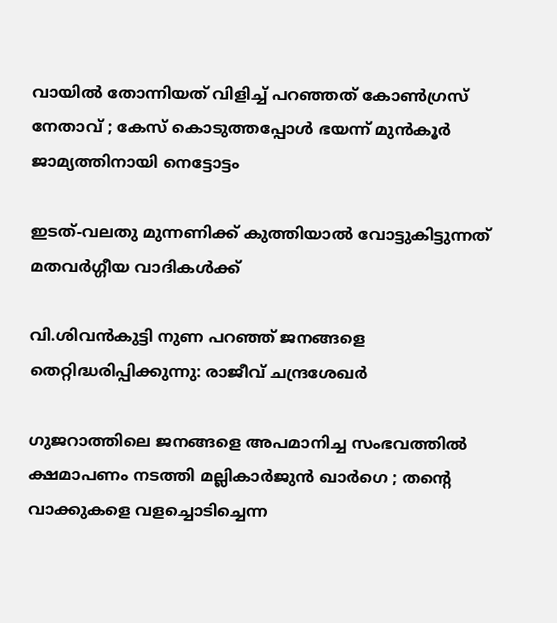വായിൽ തോന്നിയത് വിളിച്ച് പറഞ്ഞത് കോൺഗ്രസ് നേതാവ് ; കേസ് കൊടുത്തപ്പോൾ ഭയന്ന് മുൻകൂർ ജാമ്യത്തിനായി നെട്ടോട്ടം

ഇടത്-വലതു മുന്നണിക്ക് കുത്തിയാൽ വോട്ടുകിട്ടുന്നത് മതവർഗ്ഗീയ വാദികൾക്ക്

വി.ശിവന്‍കുട്ടി നുണ പറഞ്ഞ് ജനങ്ങളെ തെറ്റിദ്ധരിപ്പിക്കുന്നു: രാജീവ് ചന്ദ്രശേഖര്‍

ഗുജറാത്തിലെ ജനങ്ങളെ അപമാനിച്ച സംഭവത്തിൽ ക്ഷമാപണം നടത്തി മല്ലികാർജുൻ ഖാർഗെ ; തന്റെ വാക്കുകളെ വളച്ചൊടിച്ചെന്ന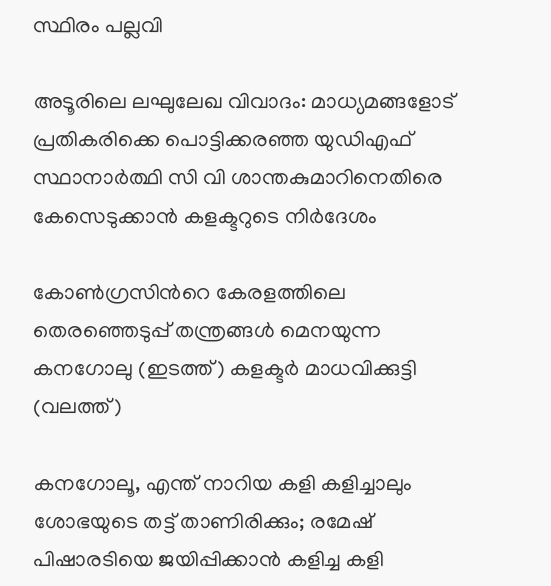സ്ഥിരം പല്ലവി

അടൂരിലെ ലഘുലേഖ വിവാദം: മാധ്യമങ്ങളോട് പ്രതികരിക്കെ പൊട്ടിക്കരഞ്ഞ യുഡിഎഫ് സ്ഥാനാര്‍ത്ഥി സി വി ശാന്തകുമാറിനെതിരെ കേസെടുക്കാന്‍ കളക്ടറുടെ നിര്‍ദേശം

കോണ്‍ഗ്രസിന്‍റെ കേരളത്തിലെ തെരഞ്ഞെടുപ്പ് തന്ത്രങ്ങള്‍ മെനയുന്ന കനഗോലു (ഇടത്ത്) കളക്ടര്‍ മാധവിക്കുട്ടി (വലത്ത്)

കനഗോലൂ, എന്ത് നാറിയ കളി കളിച്ചാലും ശോഭയുടെ തട്ട് താണിരിക്കും; രമേഷ് പിഷാരടിയെ ജയിപ്പിക്കാന്‍ കളിച്ച കളി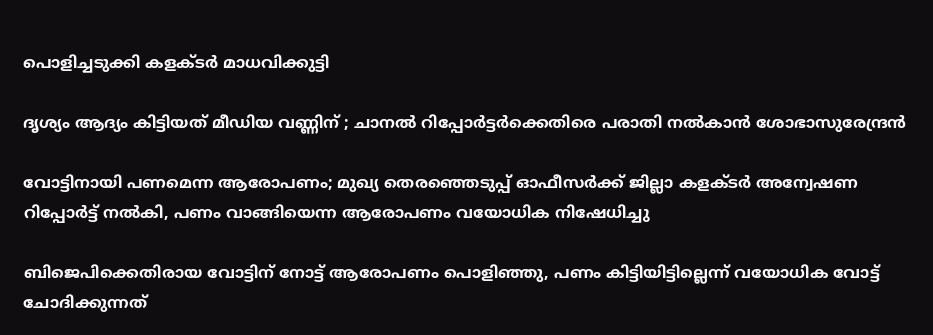പൊളിച്ചടുക്കി കളക്ടര്‍ മാധവിക്കുട്ടി

ദൃശ്യം ആദ്യം കിട്ടിയത് മീഡിയ വണ്ണിന് ; ചാനൽ റിപ്പോർട്ടർക്കെതിരെ പരാതി നൽകാൻ ശോഭാസുരേന്ദ്രൻ

വോട്ടിനായി പണമെന്ന ആരോപണം; മുഖ്യ തെരഞ്ഞെടുപ്പ് ഓഫീസര്‍ക്ക് ജില്ലാ കളക്ടര്‍ അന്വേഷണ റിപ്പോര്‍ട്ട് നല്‍കി, പണം വാങ്ങിയെന്ന ആരോപണം വയോധിക നിഷേധിച്ചു

ബിജെപിക്കെതിരായ വോട്ടിന് നോട്ട് ആരോപണം പൊളിഞ്ഞു, പണം കിട്ടിയിട്ടില്ലെന്ന് വയോധിക വോട്ട് ചോദിക്കുന്നത്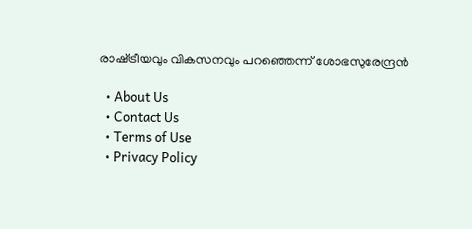രാഷ്‌ട്രീയവും വികസനവും പറഞ്ഞെന്ന് ശോഭസുരേന്ദ്രന്‍

  • About Us
  • Contact Us
  • Terms of Use
  • Privacy Policy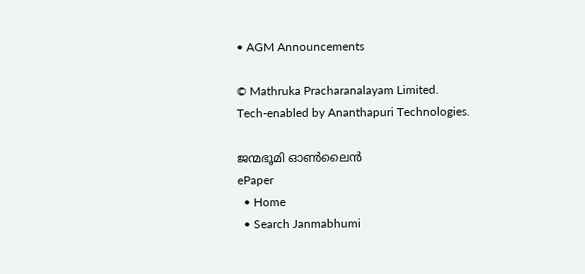• AGM Announcements

© Mathruka Pracharanalayam Limited.
Tech-enabled by Ananthapuri Technologies.

ജന്മഭൂമി ഓണ്‍ലൈന്‍
ePaper
  • Home
  • Search Janmabhumi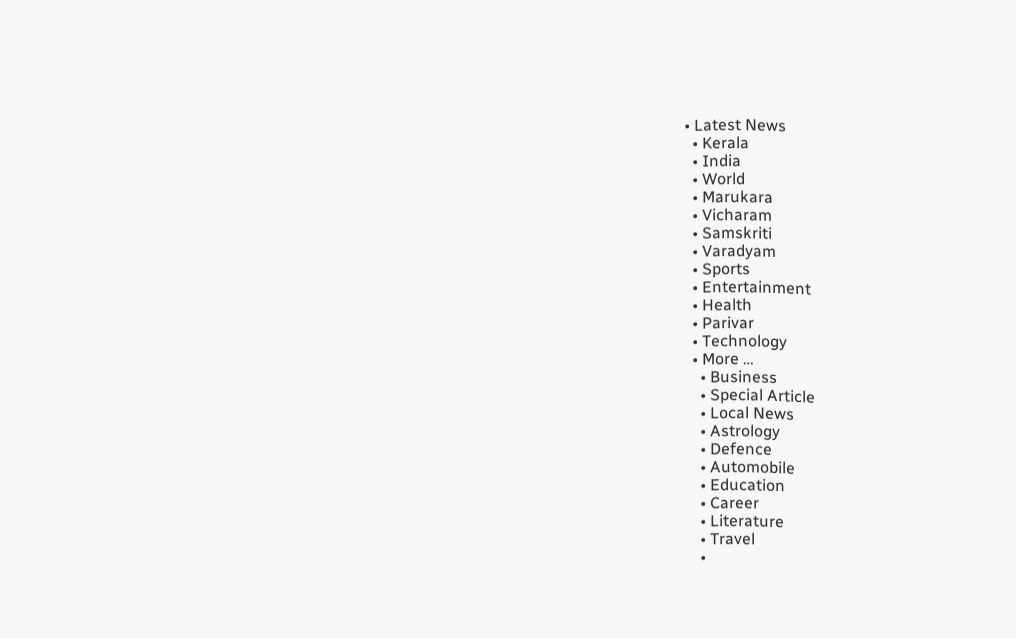• Latest News
  • Kerala
  • India
  • World
  • Marukara
  • Vicharam
  • Samskriti
  • Varadyam
  • Sports
  • Entertainment
  • Health
  • Parivar
  • Technology
  • More …
    • Business
    • Special Article
    • Local News
    • Astrology
    • Defence
    • Automobile
    • Education
    • Career
    • Literature
    • Travel
    •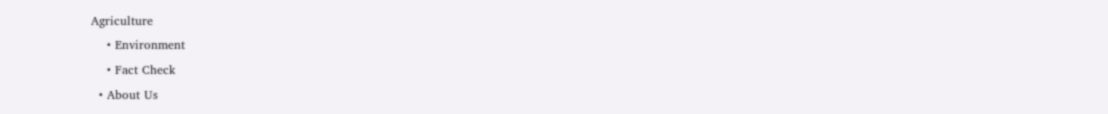Agriculture
    • Environment
    • Fact Check
  • About Us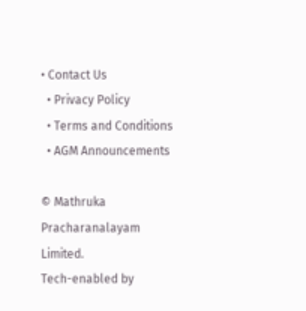• Contact Us
  • Privacy Policy
  • Terms and Conditions
  • AGM Announcements

© Mathruka Pracharanalayam Limited.
Tech-enabled by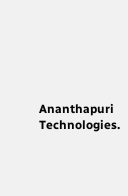Ananthapuri Technologies.